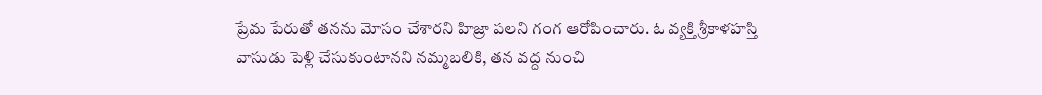ప్రేమ పేరుతో తనను మోసం చేశారని హిజ్రా పలని గంగ ఆరోపించారు. ఓ వ్యక్తి శ్రీకాళహస్తి వాసుడు పెళ్లి చేసుకుంటానని నమ్మబలికి, తన వద్ద నుంచి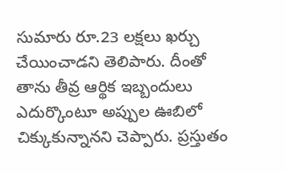సుమారు రూ.23 లక్షలు ఖర్చు చేయించాడని తెలిపారు. దీంతో తాను తీవ్ర ఆర్థిక ఇబ్బందులు ఎదుర్కొంటూ అప్పుల ఊబిలో చిక్కుకున్నానని చెప్పారు. ప్రస్తుతం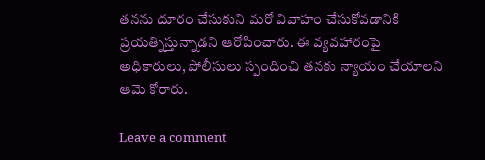తనను దూరం చేసుకుని మరో వివాహం చేసుకోవడానికి ప్రయత్నిస్తున్నాడని ఆరోపించారు. ఈ వ్యవహారంపై అధికారులు, పోలీసులు స్పందించి తనకు న్యాయం చేయాలని ఆమె కోరారు.

Leave a comment